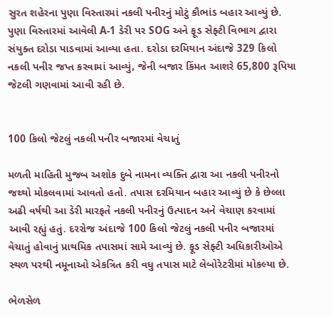સુરત શહેરના પુણા વિસ્તારમાં નકલી પનીરનું મોટું કૌભાંડ બહાર આવ્યું છે. પુણા વિસ્તારમાં આવેલી A-1 ડેરી પર SOG અને ફૂડ સેફ્ટી વિભાગ દ્વારા સંયુક્ત દરોડા પાડવામાં આવ્યા હતા. દરોડા દરમિયાન અંદાજે 329 કિલો નકલી પનીર જપ્ત કરવામાં આવ્યું, જેની બજાર કિંમત આશરે 65,800 રૂપિયા જેટલી ગણવામાં આવી રહી છે.


100 કિલો જેટલું નકલી પનીર બજારમાં વેચાતું

મળતી માહિતી મુજબ અશોક દુબે નામના વ્યક્તિ દ્વારા આ નકલી પનીરનો જથ્થો મોકલવામાં આવતો હતો. તપાસ દરમિયાન બહાર આવ્યું છે કે છેલ્લા અઢી વર્ષથી આ ડેરી મારફતે નકલી પનીરનું ઉત્પાદન અને વેચાણ કરવામાં આવી રહ્યું હતું. દરરોજ અંદાજે 100 કિલો જેટલું નકલી પનીર બજારમાં વેચાતું હોવાનું પ્રાથમિક તપાસમાં સામે આવ્યું છે. ફૂડ સેફ્ટી અધિકારીઓએ સ્થળ પરથી નમૂનાઓ એકત્રિત કરી વધુ તપાસ માટે લેબોરેટરીમાં મોકલ્યા છે.

ભેળસેળ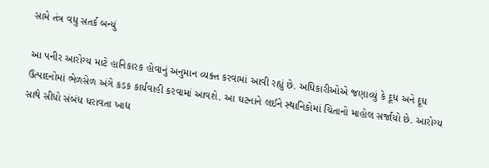સામે તંત્ર વધુ સતર્ક બન્યું

આ પનીર આરોગ્ય માટે હાનિકારક હોવાનું અનુમાન વ્યક્ત કરવામાં આવી રહ્યું છે. અધિકારીઓએ જણાવ્યું કે દૂધ અને દૂધ ઉત્પાદનોમાં ભેળસેળ અંગે કડક કાર્યવાહી કરવામાં આવશે. આ ઘટનાને લઈને સ્થાનિકોમાં ચિંતાનો માહોલ સર્જાયો છે. આરોગ્ય સાથે સીધો સંબંધ ધરાવતા ખાદ્ય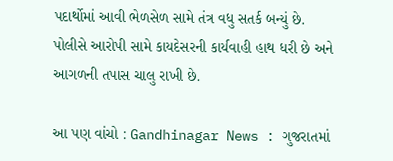પદાર્થોમાં આવી ભેળસેળ સામે તંત્ર વધુ સતર્ક બન્યું છે. પોલીસે આરોપી સામે કાયદેસરની કાર્યવાહી હાથ ધરી છે અને આગળની તપાસ ચાલુ રાખી છે.

આ પણ વાંચો : Gandhinagar News : ગુજરાતમાં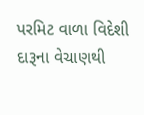પરમિટ વાળા વિદેશી દારૂના વેચાણથી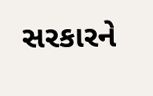સરકારને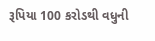રૂપિયા 100 કરોડથી વધુની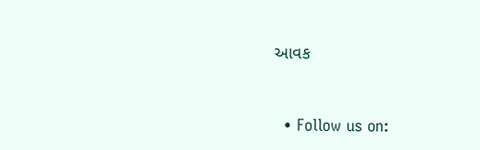આવક


  • Follow us on: